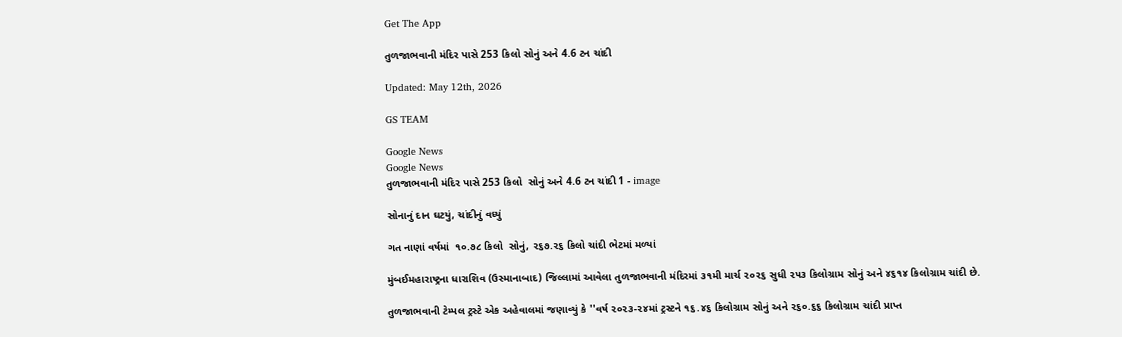Get The App

તુળજાભવાની મંદિર પાસે 253 કિલો સોનું અને 4.6 ટન ચાંદી

Updated: May 12th, 2026

GS TEAM

Google News
Google News
તુળજાભવાની મંદિર પાસે 253 કિલો  સોનું અને 4.6 ટન ચાંદી 1 - image

સોનાનું દાન ઘટયું, ચાંદીનું વધ્યું

ગત નાણાં વર્ષમાં  ૧૦.૭૮ કિલો  સોનું, ૨૬૭.૨૬ કિલો ચાંદી ભેટમાં મળ્યાં

મુંબઈમહારાષ્ટ્રના ધારાશિવ (ઉસ્માનાબાદ) જિલ્લામાં આવેલા તુળજાભવાની મંદિરમાં ૩૧મી માર્ચ ૨૦૨૬ સુધી ૨૫૩ કિલોગ્રામ સોનું અને ૪૬૧૪ કિલોગ્રામ ચાંદી છે.

તુળજાભવાની ટેમ્પલ ટ્રસ્ટે એક અહેવાલમાં જણાવ્યું કે ''વર્ષ ૨૦૨૩-૨૪માં ટ્રસ્ટને ૧૬.૪૬ કિલોગ્રામ સોનું અને ૨૬૦.૬૬ કિલોગ્રામ ચાંદી પ્રાપ્ત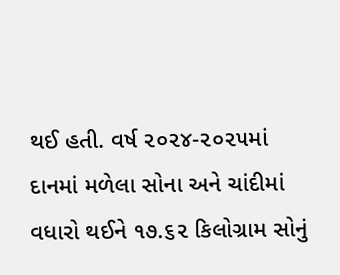થઈ હતી. વર્ષ ૨૦૨૪-૨૦૨૫માં દાનમાં મળેલા સોના અને ચાંદીમાં વધારો થઈને ૧૭.૬૨ કિલોગ્રામ સોનું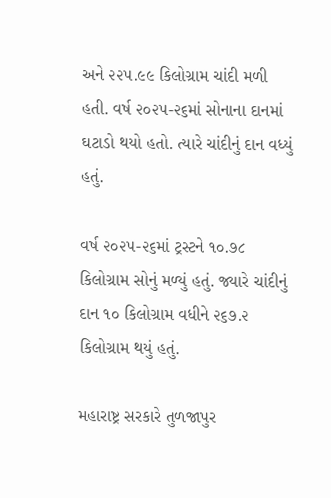અને ૨૨૫.૯૯ કિલોગ્રામ ચાંદી મળી હતી. વર્ષ ૨૦૨૫-૨૬માં સોનાના દાનમાં ઘટાડો થયો હતો. ત્યારે ચાંદીનું દાન વધ્યું હતું.

વર્ષ ૨૦૨૫-૨૬માં ટ્રસ્ટને ૧૦.૭૮ કિલોગ્રામ સોનું મળ્યું હતું. જ્યારે ચાંદીનું દાન ૧૦ કિલોગ્રામ વધીને ૨૬૭.૨ કિલોગ્રામ થયું હતું.

મહારાષ્ટ્ર સરકારે તુળજાપુર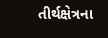તીર્થક્ષેત્રના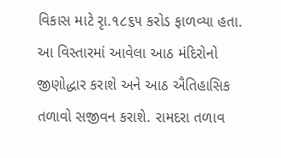વિકાસ માટે રૃા.૧૮૬૫ કરોડ ફાળવ્યા હતા. આ વિસ્તારમાં આવેલા આઠ મંદિરોનો જીણોદ્ધાર કરાશે અને આઠ ઐતિહાસિક તળાવો સજીવન કરાશે. રામદરા તળાવ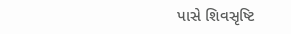પાસે શિવસૃષ્ટિ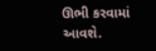ઊભી કરવામાં આવશે.